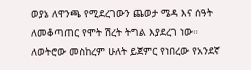ወያኔ ለዋንጫ የሚደረገውን ጨወታ ሜዳ እና ሰዓት ለመቆጣጠር የሞት ሽረት ትግል እያደረገ ነው። ለወትሮው መስከረም ሁለት ይጀምር የነበረው የአንደኛ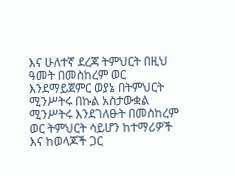እና ሁለተኛ ደረጃ ትምህርት በዚህ ዓመት በመስከረም ወር እንደማይጀምር ወያኔ በትምህርት ሚንሥትሩ በኩል አስታውቋል ሚንሥትሩ እንደገለፁት በመስከረም ወር ትምህርት ሳይሆን ከተማሪዎች እና ከወላጆች ጋር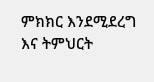ምክክር እንደሚደረግ እና ትምህርት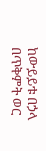ከውይይቱ በኃላ በጥቅምት ወር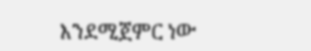እንደሚጀምር ነው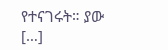የተናገሩት። ያው […]